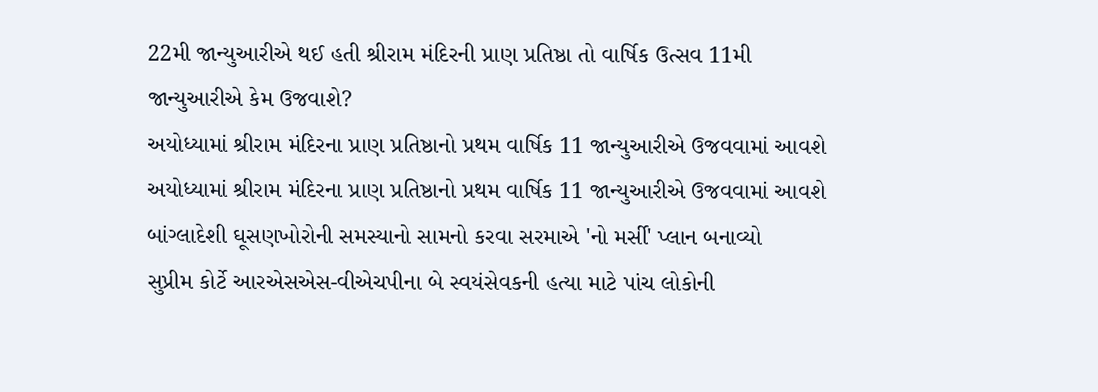22મી જાન્યુઆરીએ થઈ હતી શ્રીરામ મંદિરની પ્રાણ પ્રતિષ્ઠા તો વાર્ષિક ઉત્સવ 11મી જાન્યુઆરીએ કેમ ઉજવાશે?
અયોધ્યામાં શ્રીરામ મંદિરના પ્રાણ પ્રતિષ્ઠાનો પ્રથમ વાર્ષિક 11 જાન્યુઆરીએ ઉજવવામાં આવશે
અયોધ્યામાં શ્રીરામ મંદિરના પ્રાણ પ્રતિષ્ઠાનો પ્રથમ વાર્ષિક 11 જાન્યુઆરીએ ઉજવવામાં આવશે
બાંગ્લાદેશી ઘૂસણખોરોની સમસ્યાનો સામનો કરવા સરમાએ 'નો મર્સી' પ્લાન બનાવ્યો
સુપ્રીમ કોર્ટે આરએસએસ-વીએચપીના બે સ્વયંસેવકની હત્યા માટે પાંચ લોકોની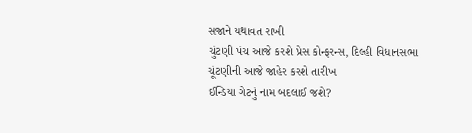સજાને યથાવત રાખી
ચુંટણી પંચ આજે કરશે પ્રેસ કોન્ફરન્સ, દિલ્હી વિધાનસભા ચૂંટણીની આજે જાહેર કરશે તારીખ
ઈન્ડિયા ગેટનું નામ બદલાઈ જશે?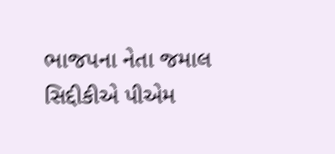ભાજપના નેતા જમાલ સિદ્દીકીએ પીએમ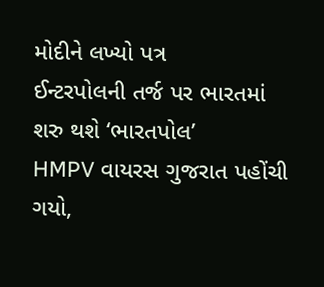મોદીને લખ્યો પત્ર
ઈન્ટરપોલની તર્જ પર ભારતમાં શરુ થશે ‘ભારતપોલ’
HMPV વાયરસ ગુજરાત પહોંચી ગયો,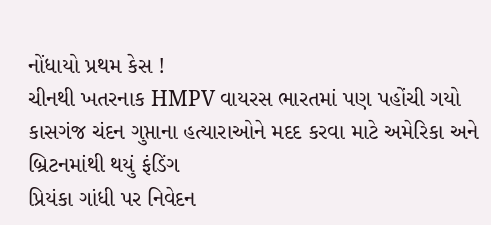નોંધાયો પ્રથમ કેસ !
ચીનથી ખતરનાક HMPV વાયરસ ભારતમાં પણ પહોંચી ગયો
કાસગંજ ચંદન ગુપ્તાના હત્યારાઓને મદદ કરવા માટે અમેરિકા અને બ્રિટનમાંથી થયું ફંડિંગ
પ્રિયંકા ગાંધી પર નિવેદન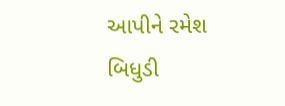આપીને રમેશ બિધુડી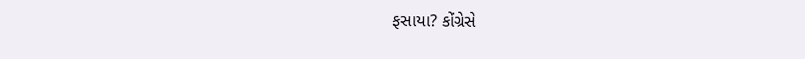ફસાયા? કોંગ્રેસે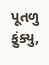પૂતળુ ફુંક્યુ,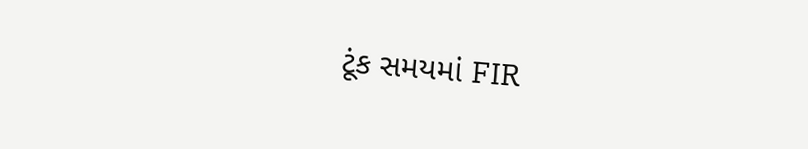ટૂંક સમયમાં FIR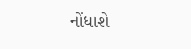નોંધાશે